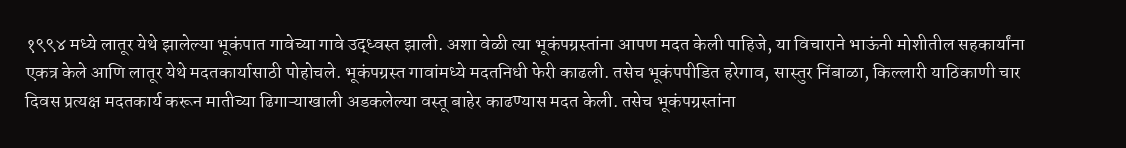१९९४ मध्ये लातूर येथे झालेल्या भूकंपात गावेच्या गावे उद्ध्वस्त झाली. अशा वेळी त्या भूकंपग्रस्तांना आपण मदत केली पाहिजे, या विचाराने भाऊंनी मोशीतील सहकार्यांना एकत्र केले आणि लातूर येथे मदतकार्यासाठी पोहोचले. भूकंपग्रस्त गावांमध्ये मदतनिधी फेरी काढली. तसेच भूकंपपीडित हरेगाव, सास्तुर निंबाळा, किल्लारी याठिकाणी चार दिवस प्रत्यक्ष मदतकार्य करून मातीच्या ढिगाऱ्याखाली अडकलेल्या वस्तू बाहेर काढण्यास मदत केली. तसेच भूकंपग्रस्तांना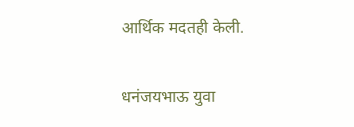आर्थिक मदतही केली.

धनंजयभाऊ युवा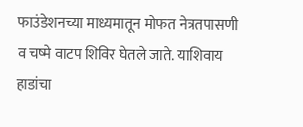फाउंडेशनच्या माध्यमातून मोफत नेत्रतपासणी व चष्मे वाटप शिविर घेतले जाते. याशिवाय हाडांचा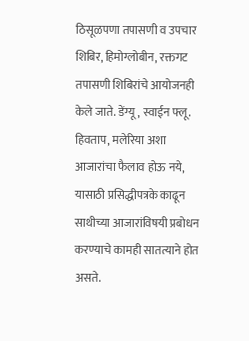ठिसूळपणा तपासणी व उपचार शिबिर, हिमोग्लोबीन, रक्तगट तपासणी शिबिरांचे आयोजनही केले जाते. डेंग्यू, स्वाईन फ्लू. हिवताप, मलेरिया अशा आजारांचा फैलाव होऊ नये, यासाठी प्रसिद्धीपत्रके काढून साथीच्या आजारांविषयी प्रबोधन करण्याचे कामही सातत्याने होत असते.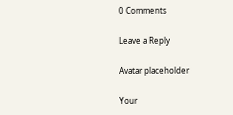0 Comments

Leave a Reply

Avatar placeholder

Your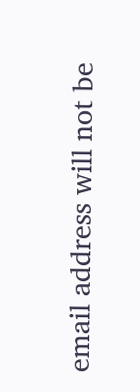email address will not be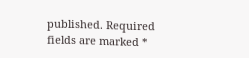published. Required fields are marked *